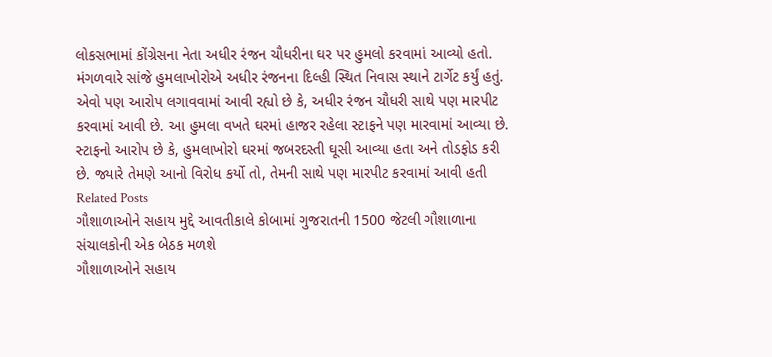લોકસભામાં કોંગ્રેસના નેતા અધીર રંજન ચૌધરીના ઘર પર હુમલો કરવામાં આવ્યો હતો. મંગળવારે સાંજે હુમલાખોરોએ અધીર રંજનના દિલ્હી સ્થિત નિવાસ સ્થાને ટાર્ગેટ કર્યું હતું. એવો પણ આરોપ લગાવવામાં આવી રહ્યો છે કે, અધીર રંજન ચૌધરી સાથે પણ મારપીટ કરવામાં આવી છે. આ હુમલા વખતે ઘરમાં હાજર રહેલા સ્ટાફને પણ મારવામાં આવ્યા છે. સ્ટાફનો આરોપ છે કે, હુમલાખોરો ઘરમાં જબરદસ્તી ઘૂસી આવ્યા હતા અને તોડફોડ કરી છે. જ્યારે તેમણે આનો વિરોધ કર્યો તો, તેમની સાથે પણ મારપીટ કરવામાં આવી હતી
Related Posts
ગૌશાળાઓને સહાય મુદ્દે આવતીકાલે કોબામાં ગુજરાતની 1500 જેટલી ગૌશાળાના સંચાલકોની એક બેઠક મળશે
ગૌશાળાઓને સહાય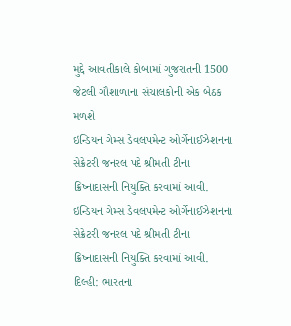મુદ્દે આવતીકાલે કોબામાં ગુજરાતની 1500 જેટલી ગૌશાળાના સંચાલકોની એક બેઠક મળશે
ઇન્ડિયન ગેમ્સ ડેવલપમેન્ટ ઓર્ગેનાઈઝેશનના સેક્રેટરી જનરલ પદે શ્રીમતી ટીના ક્રિષ્નાદાસની નિયુક્તિ કરવામાં આવી.
ઇન્ડિયન ગેમ્સ ડેવલપમેન્ટ ઓર્ગેનાઈઝેશનના સેક્રેટરી જનરલ પદે શ્રીમતી ટીના ક્રિષ્નાદાસની નિયુક્તિ કરવામાં આવી. દિલ્હી: ભારતના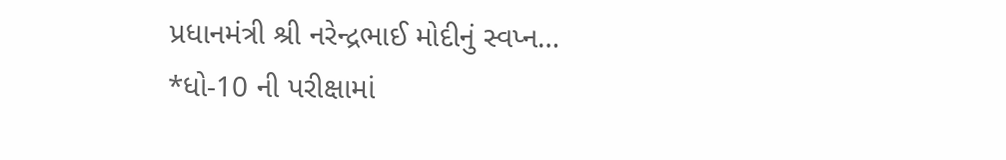પ્રધાનમંત્રી શ્રી નરેન્દ્રભાઈ મોદીનું સ્વપ્ન…
*ધો-10 ની પરીક્ષામાં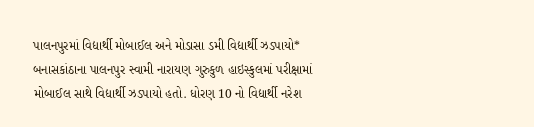પાલનપુરમાં વિદ્યાર્થી મોબાઈલ અને મોડાસા ડમી વિદ્યાર્થી ઝડપાયો*
બનાસકાંઠાના પાલનપુર સ્વામી નારાયણ ગુરુકુળ હાઇસ્કુલમાં પરીક્ષામાં મોબાઈલ સાથે વિદ્યાર્થી ઝડપાયો હતો. ધોરણ 10 નો વિદ્યાર્થી નરેશ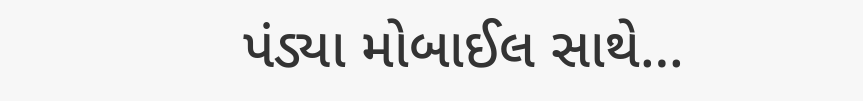પંડ્યા મોબાઈલ સાથે…